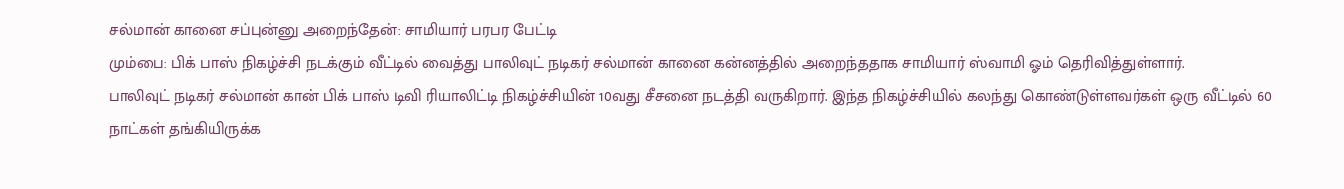சல்மான் கானை சப்புன்னு அறைந்தேன்: சாமியார் பரபர பேட்டி
மும்பை: பிக் பாஸ் நிகழ்ச்சி நடக்கும் வீட்டில் வைத்து பாலிவுட் நடிகர் சல்மான் கானை கன்னத்தில் அறைந்ததாக சாமியார் ஸ்வாமி ஓம் தெரிவித்துள்ளார்.
பாலிவுட் நடிகர் சல்மான் கான் பிக் பாஸ் டிவி ரியாலிட்டி நிகழ்ச்சியின் 10வது சீசனை நடத்தி வருகிறார். இந்த நிகழ்ச்சியில் கலந்து கொண்டுள்ளவர்கள் ஒரு வீட்டில் 60 நாட்கள் தங்கியிருக்க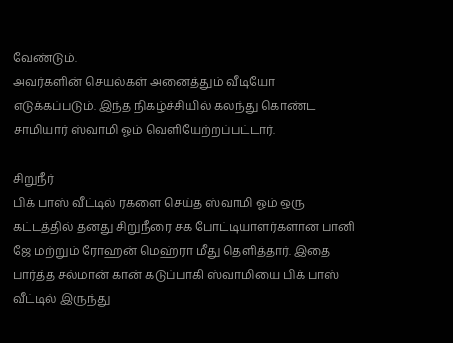வேண்டும்.
அவர்களின் செயல்கள் அனைத்தும் வீடியோ எடுக்கப்படும். இந்த நிகழ்ச்சியில் கலந்து கொண்ட சாமியார் ஸ்வாமி ஓம் வெளியேற்றப்பட்டார்.

சிறுநீர்
பிக் பாஸ் வீட்டில் ரகளை செய்த ஸ்வாமி ஓம் ஒரு கட்டத்தில் தனது சிறுநீரை சக போட்டியாளர்களான பானி ஜே மற்றும் ரோஹன் மெஹ்ரா மீது தெளித்தார். இதை பார்த்த சல்மான் கான் கடுப்பாகி ஸ்வாமியை பிக் பாஸ் வீட்டில் இருந்து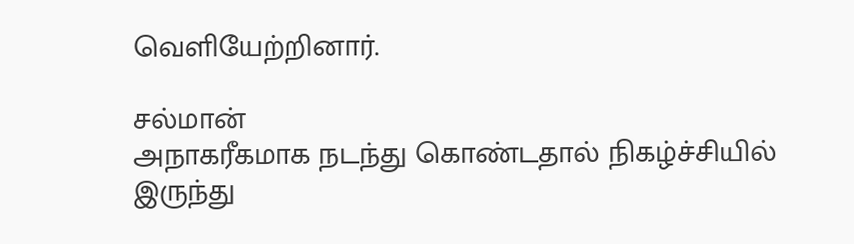வெளியேற்றினார்.

சல்மான்
அநாகரீகமாக நடந்து கொண்டதால் நிகழ்ச்சியில் இருந்து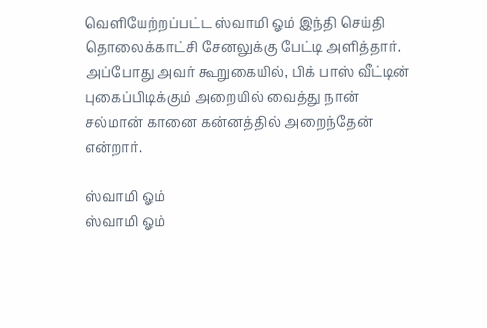வெளியேற்றப்பட்ட ஸ்வாமி ஓம் இந்தி செய்தி தொலைக்காட்சி சேனலுக்கு பேட்டி அளித்தார். அப்போது அவர் கூறுகையில், பிக் பாஸ் வீட்டின் புகைப்பிடிக்கும் அறையில் வைத்து நான் சல்மான் கானை கன்னத்தில் அறைந்தேன் என்றார்.

ஸ்வாமி ஓம்
ஸ்வாமி ஓம்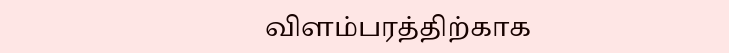விளம்பரத்திற்காக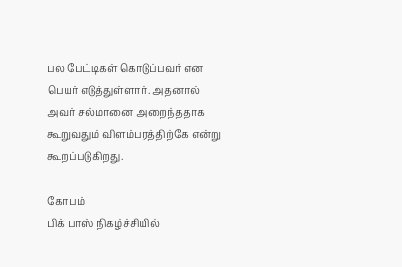பல பேட்டிகள் கொடுப்பவர் என பெயர் எடுத்துள்ளார். அதனால் அவர் சல்மானை அறைந்ததாக கூறுவதும் விளம்பரத்திற்கே என்று கூறப்படுகிறது.

கோபம்
பிக் பாஸ் நிகழ்ச்சியில்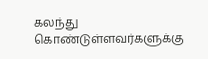கலந்து கொண்டுள்ளவர்களுக்கு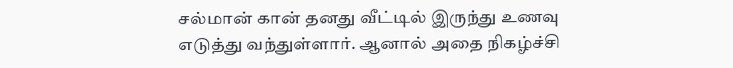சல்மான் கான் தனது வீட்டில் இருந்து உணவு எடுத்து வந்துள்ளார். ஆனால் அதை நிகழ்ச்சி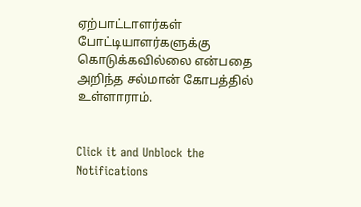ஏற்பாட்டாளர்கள் போட்டியாளர்களுக்கு கொடுக்கவில்லை என்பதை அறிந்த சல்மான் கோபத்தில் உள்ளாராம்.


Click it and Unblock the Notifications